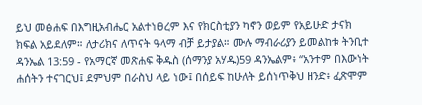ይህ መፅሐፍ በእግዚአብሔር አልተነፀረም እና የክርስቲያን ካኖን ወይም የአይሁድ ታናክ ክፍል አይደለም። ለታሪክና ለጥናት ዓላማ ብቻ ይታያል። ሙሉ ማብራሪያን ይመልከቱ ትንቢተ ዳንኤል 13:59 - የአማርኛ መጽሐፍ ቅዱስ (ሰማንያ አሃዱ)59 ዳንኤልም፥ “አንተም በእውነት ሐሰትን ተናገርህ፤ ደምህም በራስህ ላይ ነው፤ በሰይፍ ከሁለት ይሰነጥቅህ ዘንድ፥ ፈጽሞም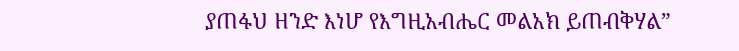ያጠፋህ ዘንድ እነሆ የእግዚአብሔር መልአክ ይጠብቅሃል”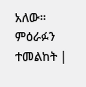አለው። ምዕራፉን ተመልከት |